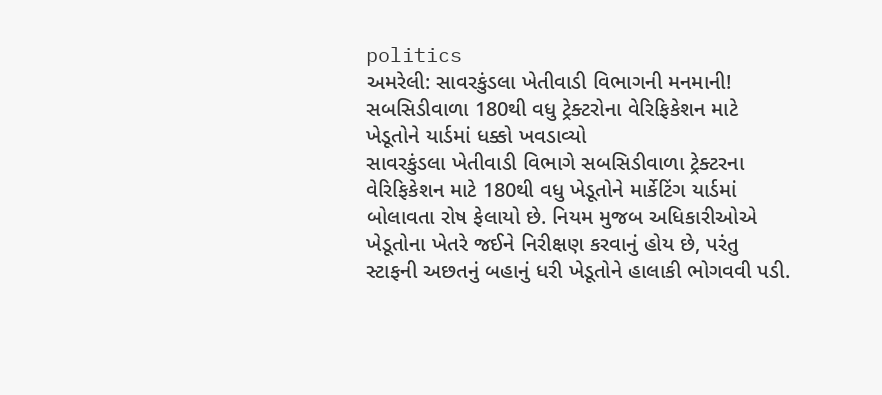politics
અમરેલી: સાવરકુંડલા ખેતીવાડી વિભાગની મનમાની! સબસિડીવાળા 180થી વધુ ટ્રેક્ટરોના વેરિફિકેશન માટે ખેડૂતોને યાર્ડમાં ધક્કો ખવડાવ્યો
સાવરકુંડલા ખેતીવાડી વિભાગે સબસિડીવાળા ટ્રેક્ટરના વેરિફિકેશન માટે 180થી વધુ ખેડૂતોને માર્કેટિંગ યાર્ડમાં બોલાવતા રોષ ફેલાયો છે. નિયમ મુજબ અધિકારીઓએ ખેડૂતોના ખેતરે જઈને નિરીક્ષણ કરવાનું હોય છે, પરંતુ સ્ટાફની અછતનું બહાનું ધરી ખેડૂતોને હાલાકી ભોગવવી પડી.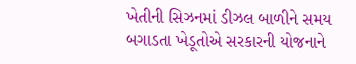ખેતીની સિઝનમાં ડીઝલ બાળીને સમય બગાડતા ખેડૂતોએ સરકારની યોજનાને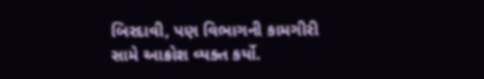બિરદાવી, પણ વિભાગની કામગીરી સામે આક્રોશ વ્યક્ત કર્યો.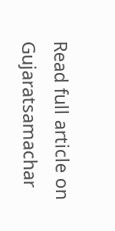Read full article on Gujaratsamachar